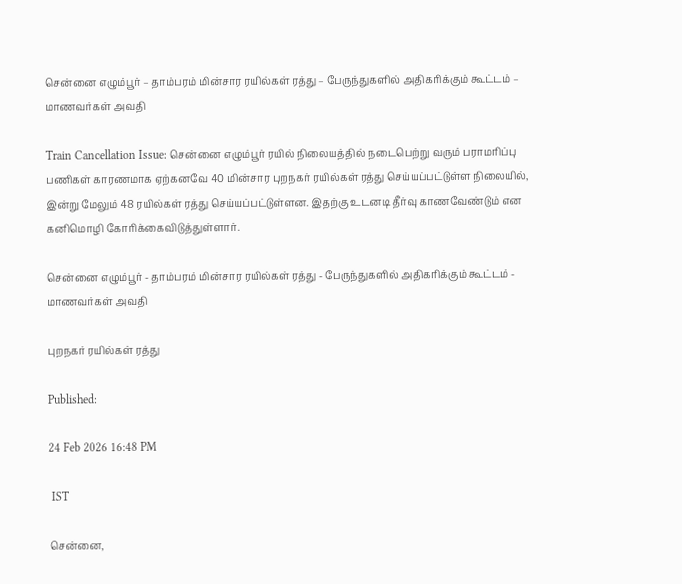சென்னை எழும்பூர் – தாம்பரம் மின்சார ரயில்கள் ரத்து – பேருந்துகளில் அதிகரிக்கும் கூட்டம் – மாணவர்கள் அவதி

Train Cancellation Issue: சென்னை எழும்பூர் ரயில் நிலையத்தில் நடைபெற்று வரும் பராமரிப்பு பணிகள் காரணமாக ஏற்கனவே 40 மின்சார புறநகர் ரயில்கள் ரத்து செய்யப்பட்டுள்ள நிலையில், இன்று மேலும் 48 ரயில்கள் ரத்து செய்யப்பட்டுள்ளன. இதற்கு உடனடி தீர்வு காணவேண்டும் என கனிமொழி கோரிக்கைவிடுத்துள்ளார்.

சென்னை எழும்பூர் - தாம்பரம் மின்சார ரயில்கள் ரத்து - பேருந்துகளில் அதிகரிக்கும் கூட்டம் - மாணவர்கள் அவதி

புறநகர் ரயில்கள் ரத்து

Published:

24 Feb 2026 16:48 PM

 IST

சென்னை,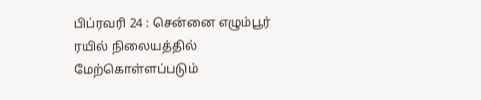பிப்ரவரி 24 : சென்னை எழும்பூர் ரயில் நிலையத்தில் மேற்கொள்ளப்படும்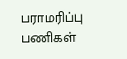பராமரிப்பு பணிகள்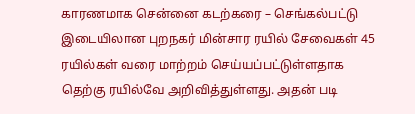காரணமாக சென்னை கடற்கரை – செங்கல்பட்டு இடையிலான புறநகர் மின்சார ரயில் சேவைகள் 45 ரயில்கள் வரை மாற்றம் செய்யப்பட்டுள்ளதாக தெற்கு ரயில்வே அறிவித்துள்ளது. அதன் படி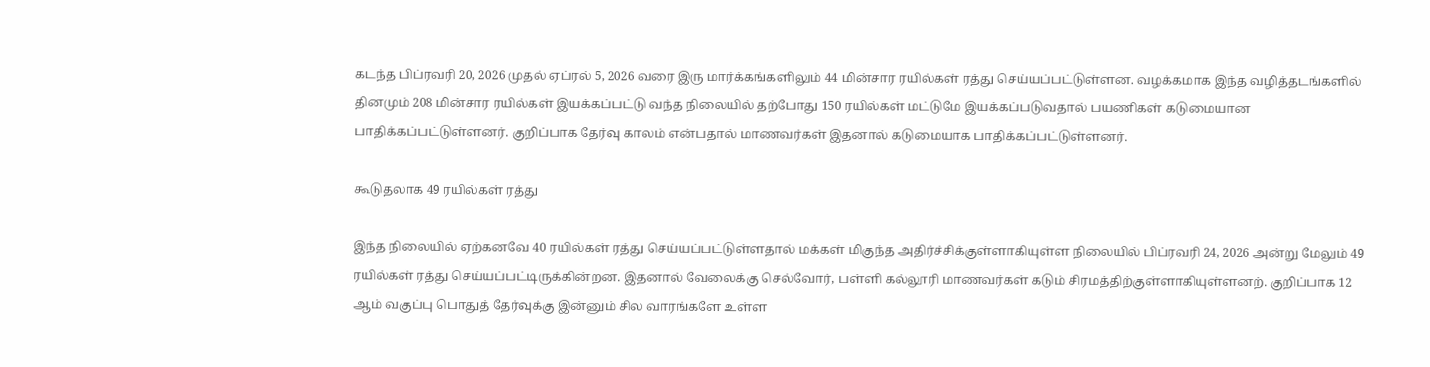கடந்த பிப்ரவரி 20, 2026 முதல் ஏப்ரல் 5, 2026 வரை இரு மார்க்கங்களிலும் 44 மின்சார ரயில்கள் ரத்து செய்யப்பட்டுள்ளன. வழக்கமாக இந்த வழித்தடங்களில் தினமும் 208 மின்சார ரயில்கள் இயக்கப்பட்டு வந்த நிலையில் தற்போது 150 ரயில்கள் மட்டுமே இயக்கப்படுவதால் பயணிகள் கடுமையான பாதிக்கப்பட்டுள்ளனர். குறிப்பாக தேர்வு காலம் என்பதால் மாணவர்கள் இதனால் கடுமையாக பாதிக்கப்பட்டுள்ளனர்.

கூடுதலாக 49 ரயில்கள் ரத்து

இந்த நிலையில் ஏற்கனவே 40 ரயில்கள் ரத்து செய்யப்பட்டுள்ளதால் மக்கள் மிகுந்த அதிர்ச்சிக்குள்ளாகியுள்ள நிலையில் பிப்ரவரி 24, 2026 அன்று மேலும் 49 ரயில்கள் ரத்து செய்யப்பட்டிருக்கின்றன. இதனால் வேலைக்கு செல்வோர், பள்ளி கல்லூரி மாணவர்கள் கடும் சிரமத்திற்குள்ளாகியுள்ளனற். குறிப்பாக 12 ஆம் வகுப்பு பொதுத் தேர்வுக்கு இன்னும் சில வாரங்களே உள்ள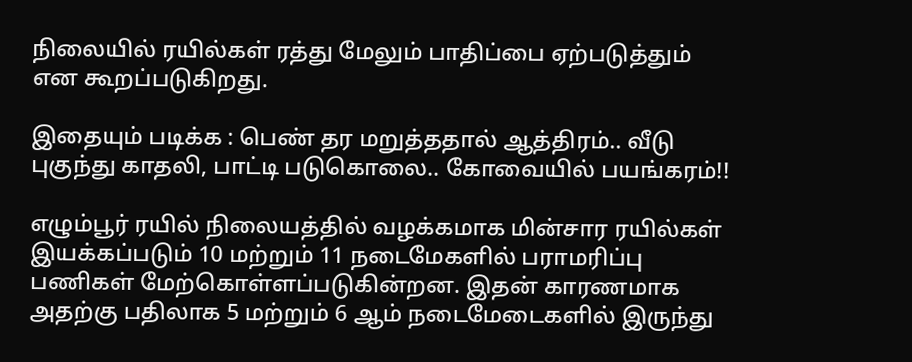நிலையில் ரயில்கள் ரத்து மேலும் பாதிப்பை ஏற்படுத்தும் என கூறப்படுகிறது.

இதையும் படிக்க : பெண் தர மறுத்ததால் ஆத்திரம்.. வீடு புகுந்து காதலி, பாட்டி படுகொலை.. கோவையில் பயங்கரம்!!

எழும்பூர் ரயில் நிலையத்தில் வழக்கமாக மின்சார ரயில்கள் இயக்கப்படும் 10 மற்றும் 11 நடைமேகளில் பராமரிப்பு பணிகள் மேற்கொள்ளப்படுகின்றன. இதன் காரணமாக அதற்கு பதிலாக 5 மற்றும் 6 ஆம் நடைமேடைகளில் இருந்து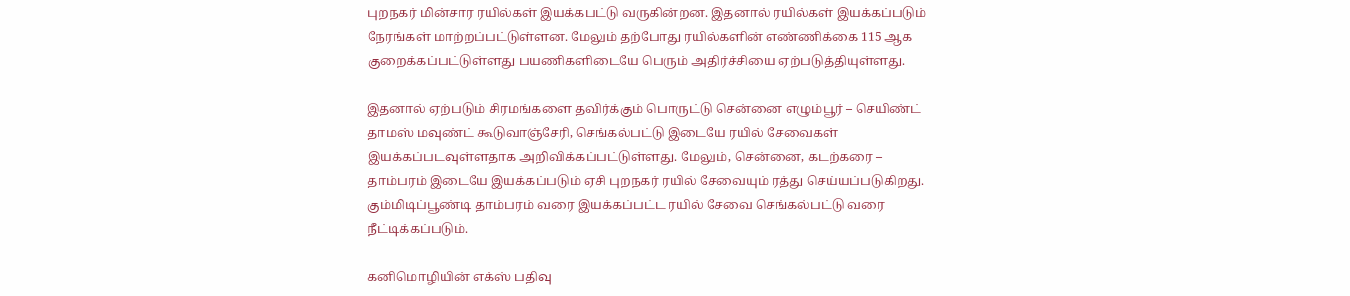புறநகர் மின்சார ரயில்கள் இயக்கபட்டு வருகின்றன. இதனால் ரயில்கள் இயக்கப்படும் நேரங்கள் மாற்றப்பட்டுள்ளன. மேலும் தற்போது ரயில்களின் எண்ணிக்கை 115 ஆக குறைக்கப்பட்டுள்ளது பயணிகளிடையே பெரும் அதிர்ச்சியை ஏற்படுத்தியுள்ளது.

இதனால் ஏற்படும் சிரமங்களை தவிர்க்கும் பொருட்டு சென்னை எழும்பூர் – செயிண்ட் தாமஸ் மவுண்ட் கூடுவாஞ்சேரி, செங்கல்பட்டு இடையே ரயில் சேவைகள் இயக்கப்படவுள்ளதாக அறிவிக்கப்பட்டுள்ளது. மேலும், சென்னை, கடற்கரை – தாம்பரம் இடையே இயக்கப்படும் ஏசி புறநகர் ரயில் சேவையும் ரத்து செய்யப்படுகிறது. கும்மிடிப்பூண்டி தாம்பரம் வரை இயக்கப்பட்ட ரயில் சேவை செங்கல்பட்டு வரை நீட்டிக்கப்படும்.

கனிமொழியின் எக்ஸ் பதிவு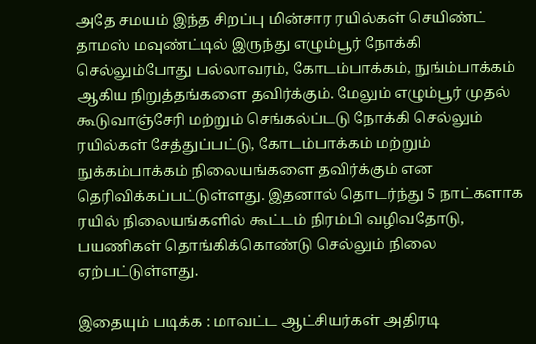அதே சமயம் இந்த சிறப்பு மின்சார ரயில்கள் செயிண்ட் தாமஸ் மவுண்ட்டில் இருந்து எழும்பூர் நோக்கி செல்லும்போது பல்லாவரம், கோடம்பாக்கம், நுங்ம்பாக்கம் ஆகிய நிறுத்தங்களை தவிர்க்கும். மேலும் எழும்பூர் முதல் கூடுவாஞ்சேரி மற்றும் செங்கல்ப்டடு நோக்கி செல்லும் ரயில்கள் சேத்துப்பட்டு, கோடம்பாக்கம் மற்றும் நுக்கம்பாக்கம் நிலையங்களை தவிர்க்கும் என தெரிவிக்கப்பட்டுள்ளது. இதனால் தொடர்ந்து 5 நாட்களாக ரயில் நிலையங்களில் கூட்டம் நிரம்பி வழிவதோடு, பயணிகள் தொங்கிக்கொண்டு செல்லும் நிலை ஏற்பட்டுள்ளது.

இதையும் படிக்க : மாவட்ட ஆட்சியர்கள் அதிரடி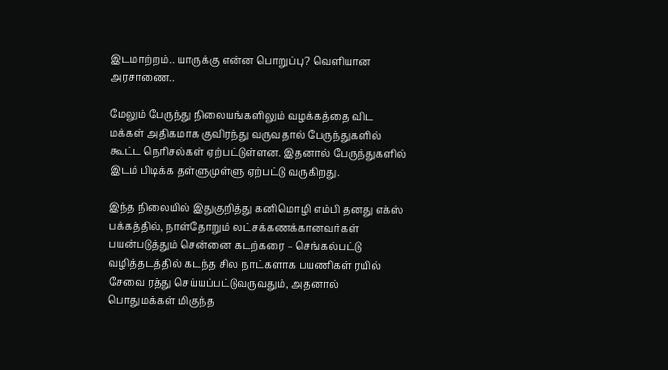இடமாற்றம்.. யாருக்கு என்ன பொறுப்பு? வெளியான அரசாணை..

மேலும் பேருந்து நிலையங்களிலும் வழக்கத்தை விட மக்கள் அதிகமாக குவிரந்து வருவதால் பேருந்துகளில் கூட்ட நெரிசல்கள் ஏற்பட்டுள்ளன. இதனால் பேருந்துகளில் இடம் பிடிக்க தள்ளுமுள்ளு ஏற்பட்டு வருகிறது.

இந்த நிலையில் இதுகுறித்து கனிமொழி எம்பி தனது எக்ஸ் பக்கத்தில், நாள்தோறும் லட்சக்கணக்கானவர்கள் பயன்படுத்தும் சென்னை கடற்கரை – செங்கல்பட்டு வழித்தடத்தில் கடந்த சில நாட்களாக பயணிகள் ரயில் சேவை ரத்து செய்யப்பட்டுவருவதும், அதனால் பொதுமக்கள் மிகுந்த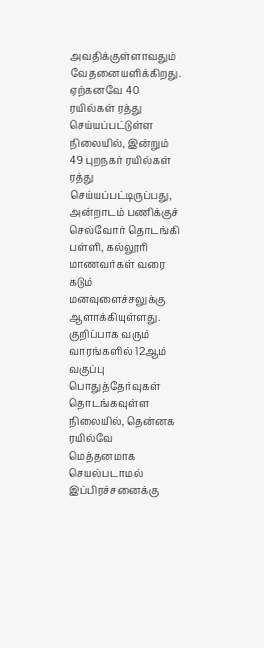அவதிக்குள்ளாவதும் வேதனையளிக்கிறது. ஏற்கனவே 40 ரயில்கள் ரத்து செய்யப்பட்டுள்ள நிலையில், இன்றும் 49 புறநகர் ரயில்கள் ரத்து செய்யப்பட்டிருப்பது, அன்றாடம் பணிக்குச் செல்வோர் தொடங்கி பள்ளி, கல்லூரி மாணவர்கள் வரை கடும் மனவுளைச்சலுக்கு ஆளாக்கியுள்ளது. குறிப்பாக வரும் வாரங்களில் 12ஆம் வகுப்பு பொதுத்தேர்வுகள் தொடங்கவுள்ள நிலையில், தென்னக ரயில்வே மெத்தனமாக செயல்படாமல் இப்பிரச்சனைக்கு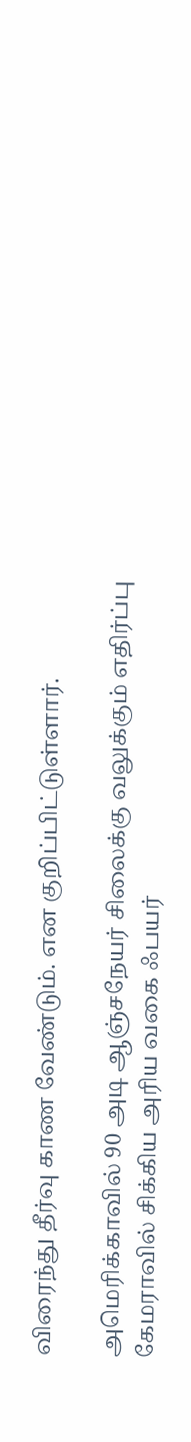விரைந்து தீர்வு காண வேண்டும். என குறிப்பிட்டுள்ளார்.

அமெரிக்காவில் 90 அடி ஆஞ்சநேயர் சிலைக்கு வலுக்கும் எதிர்ப்பு
கேமராவில் சிக்கிய அரிய வகை ஃபயர்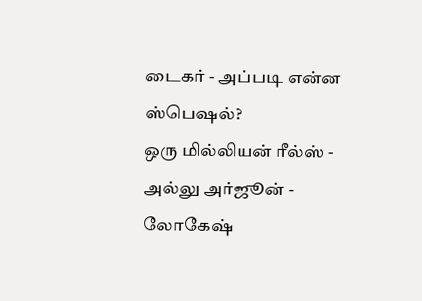டைகர் - அப்படி என்ன ஸ்பெஷல்?
ஒரு மில்லியன் ரீல்ஸ் - அல்லு அர்ஜூன் - லோகேஷ்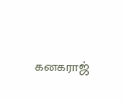கனகராஜ்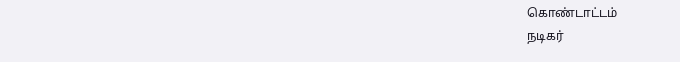கொண்டாட்டம்
நடிகர்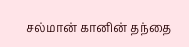சல்மான் கானின் தந்தை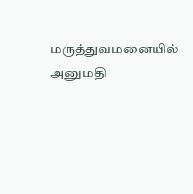மருத்துவமனையில் அனுமதி